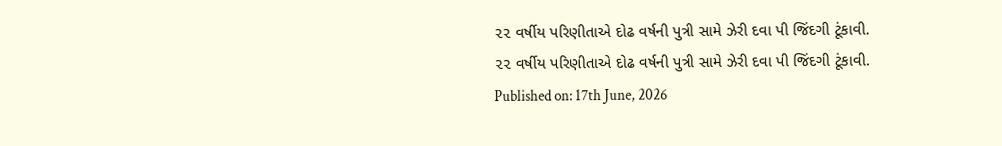૨૨ વર્ષીય પરિણીતાએ દોઢ વર્ષની પુત્રી સામે ઝેરી દવા પી જિંદગી ટૂંકાવી.
૨૨ વર્ષીય પરિણીતાએ દોઢ વર્ષની પુત્રી સામે ઝેરી દવા પી જિંદગી ટૂંકાવી.
Published on: 17th June, 2026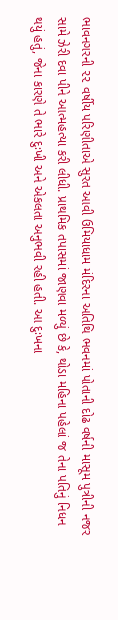ભાવનગરની ૨૨ વર્ષીય પરિણીતાએ સુરત આવી ઉમિયાધામ મંદિરના અતિથિ ભવનમાં પોતાની દોઢ વર્ષની માસૂમ પુત્રીની નજર સામે ઝેરી દવા પીને આત્મહત્યા કરી લીધી. પ્રાથમિક તપાસમાં જાણવા મળ્યું છે કે, થોડા મહિના પહેલાં જ તેના પતિનું નિધન થયું હતું, જેના કારણે તે ભારે દુઃખી અને એકલતા અનુભવી રહી હતી. આ દુઃખના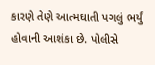કારણે તેણે આત્મઘાતી પગલું ભર્યું હોવાની આશંકા છે. પોલીસે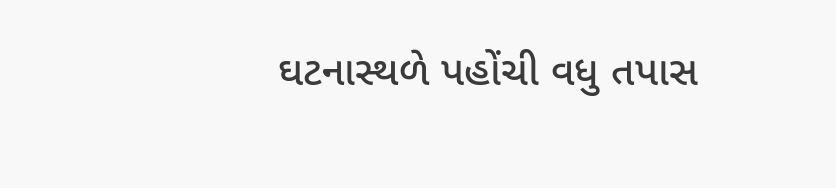ઘટનાસ્થળે પહોંચી વધુ તપાસ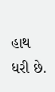હાથ ધરી છે.